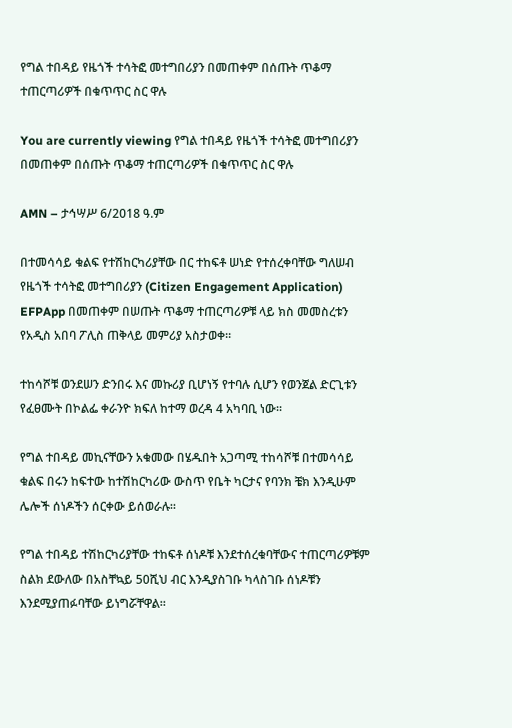የግል ተበዳይ የዜጎች ተሳትፎ መተግበሪያን በመጠቀም በሰጡት ጥቆማ ተጠርጣሪዎች በቁጥጥር ስር ዋሉ

You are currently viewing የግል ተበዳይ የዜጎች ተሳትፎ መተግበሪያን በመጠቀም በሰጡት ጥቆማ ተጠርጣሪዎች በቁጥጥር ስር ዋሉ

AMN – ታኅሣሥ 6/2018 ዓ.ም

በተመሳሳይ ቁልፍ የተሽከርካሪያቸው በር ተከፍቶ ሠነድ የተሰረቀባቸው ግለሠብ የዜጎች ተሳትፎ መተግበሪያን (Citizen Engagement Application) EFPApp በመጠቀም በሠጡት ጥቆማ ተጠርጣሪዎቹ ላይ ክስ መመስረቱን የአዲስ አበባ ፖሊስ ጠቅላይ መምሪያ አስታወቀ።

ተከሳሾቹ ወንደሠን ድንበሩ እና መኩሪያ ቢሆነኝ የተባሉ ሲሆን የወንጀል ድርጊቱን የፈፀሙት በኮልፌ ቀራንዮ ክፍለ ከተማ ወረዳ 4 አካባቢ ነው።

የግል ተበዳይ መኪናቸውን አቁመው በሄዱበት አጋጣሚ ተከሳሾቹ በተመሳሳይ ቁልፍ በሩን ከፍተው ከተሽከርካሪው ውስጥ የቤት ካርታና የባንክ ቼክ እንዲሁም ሌሎች ሰነዶችን ሰርቀው ይሰወራሉ።

የግል ተበዳይ ተሽከርካሪያቸው ተከፍቶ ሰነዶቹ እንደተሰረቁባቸውና ተጠርጣሪዎቹም ስልክ ደውለው በአስቸኳይ 50ሺህ ብር እንዲያስገቡ ካላስገቡ ሰነዶቹን እንደሚያጠፉባቸው ይነግሯቸዋል።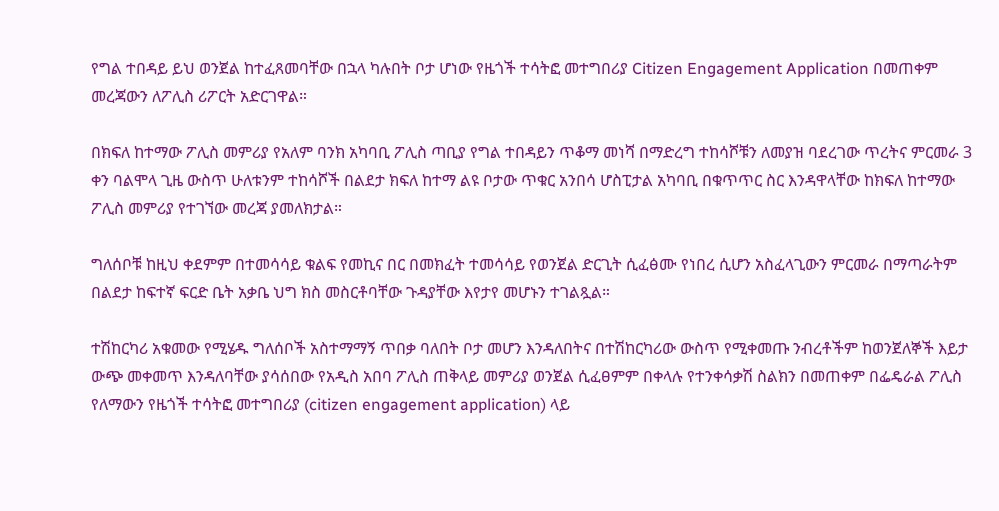የግል ተበዳይ ይህ ወንጀል ከተፈጸመባቸው በኋላ ካሉበት ቦታ ሆነው የዜጎች ተሳትፎ መተግበሪያ Citizen Engagement Application በመጠቀም መረጃውን ለፖሊስ ሪፖርት አድርገዋል።

በክፍለ ከተማው ፖሊስ መምሪያ የአለም ባንክ አካባቢ ፖሊስ ጣቢያ የግል ተበዳይን ጥቆማ መነሻ በማድረግ ተከሳሾቹን ለመያዝ ባደረገው ጥረትና ምርመራ 3 ቀን ባልሞላ ጊዜ ውስጥ ሁለቱንም ተከሳሾች በልደታ ክፍለ ከተማ ልዩ ቦታው ጥቁር አንበሳ ሆስፒታል አካባቢ በቁጥጥር ስር እንዳዋላቸው ከክፍለ ከተማው ፖሊስ መምሪያ የተገኘው መረጃ ያመለክታል።

ግለሰቦቹ ከዚህ ቀደምም በተመሳሳይ ቁልፍ የመኪና በር በመክፈት ተመሳሳይ የወንጀል ድርጊት ሲፈፅሙ የነበረ ሲሆን አስፈላጊውን ምርመራ በማጣራትም በልደታ ከፍተኛ ፍርድ ቤት አቃቤ ህግ ክስ መስርቶባቸው ጉዳያቸው እየታየ መሆኑን ተገልጿል።

ተሽከርካሪ አቁመው የሚሄዱ ግለሰቦች አስተማማኝ ጥበቃ ባለበት ቦታ መሆን እንዳለበትና በተሽከርካሪው ውስጥ የሚቀመጡ ንብረቶችም ከወንጀለኞች እይታ ውጭ መቀመጥ እንዳለባቸው ያሳሰበው የአዲስ አበባ ፖሊስ ጠቅላይ መምሪያ ወንጀል ሲፈፀምም በቀላሉ የተንቀሳቃሽ ስልክን በመጠቀም በፌዴራል ፖሊስ የለማውን የዜጎች ተሳትፎ መተግበሪያ (citizen engagement application) ላይ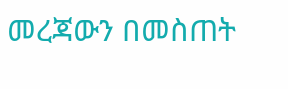መረጃውን በመስጠት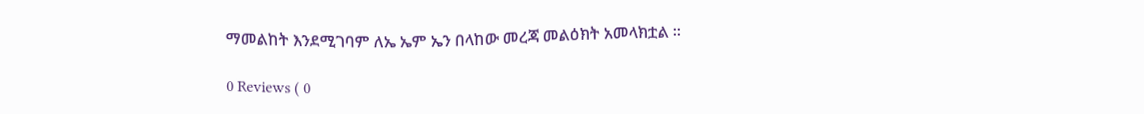ማመልከት እንደሚገባም ለኤ ኤም ኤን በላከው መረጃ መልዕክት አመላክቷል ።

0 Reviews ( 0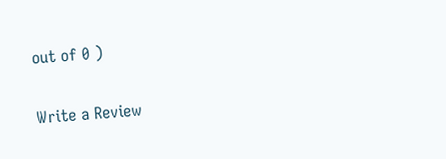out of 0 )

Write a Review